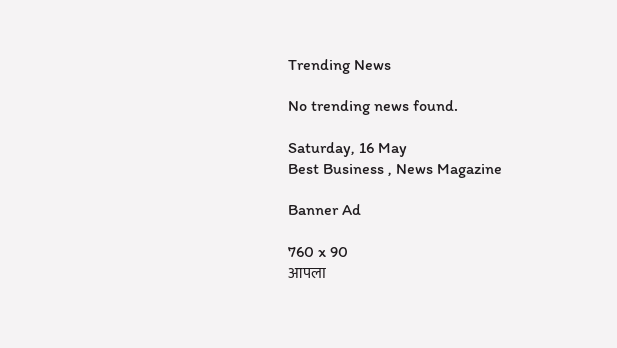Trending News

No trending news found.

Saturday, 16 May
Best Business , News Magazine

Banner Ad

760 x 90
आपला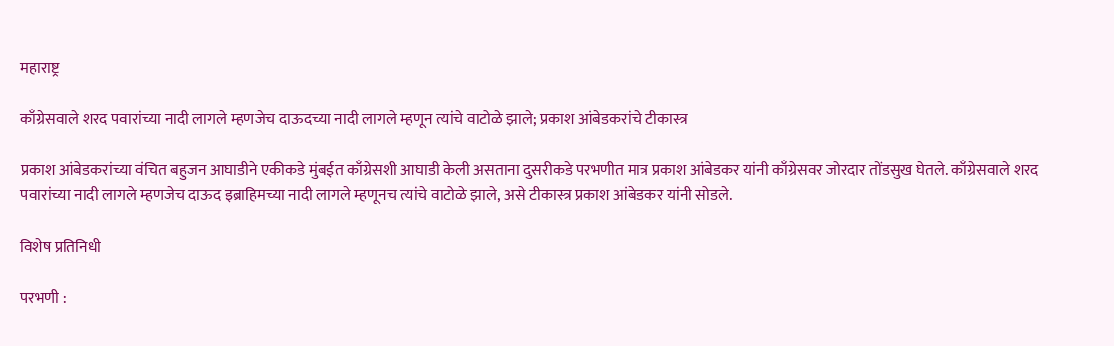महाराष्ट्र

काँग्रेसवाले शरद पवारांच्या नादी लागले म्हणजेच दाऊदच्या नादी लागले म्हणून त्यांचे वाटोळे झाले; प्रकाश आंबेडकरांचे टीकास्त्र

प्रकाश आंबेडकरांच्या वंचित बहुजन आघाडीने एकीकडे मुंबईत काँग्रेसशी आघाडी केली असताना दुसरीकडे परभणीत मात्र प्रकाश आंबेडकर यांनी काँग्रेसवर जोरदार तोंडसुख घेतले. काँग्रेसवाले शरद पवारांच्या नादी लागले म्हणजेच दाऊद इब्राहिमच्या नादी लागले म्हणूनच त्यांचे वाटोळे झाले, असे टीकास्त्र प्रकाश आंबेडकर यांनी सोडले.

विशेष प्रतिनिधी

परभणी :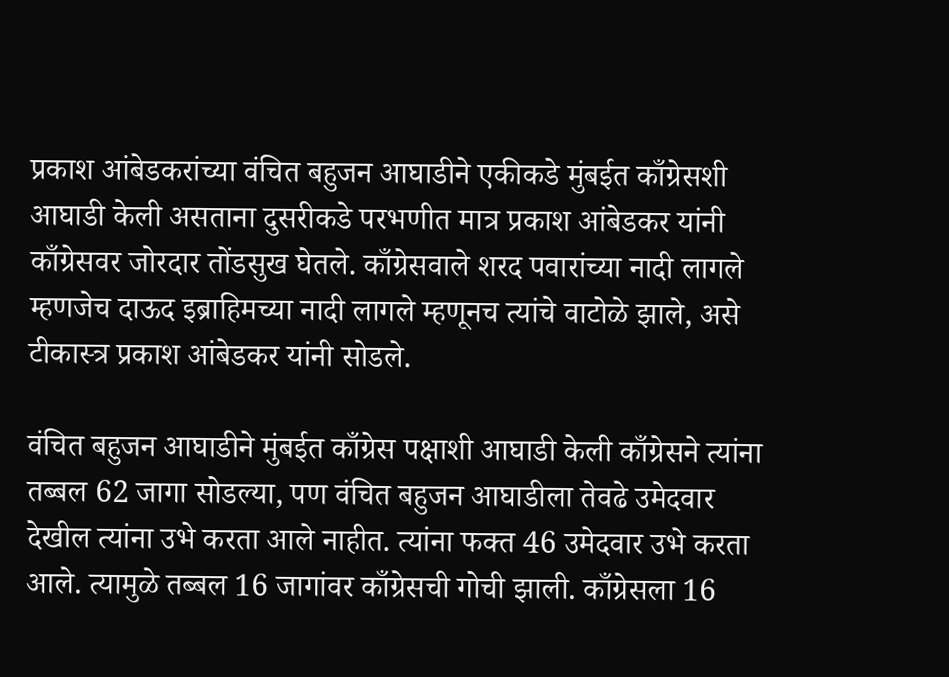प्रकाश आंबेडकरांच्या वंचित बहुजन आघाडीने एकीकडे मुंबईत काँग्रेसशी आघाडी केली असताना दुसरीकडे परभणीत मात्र प्रकाश आंबेडकर यांनी काँग्रेसवर जोरदार तोंडसुख घेतले. काँग्रेसवाले शरद पवारांच्या नादी लागले म्हणजेच दाऊद इब्राहिमच्या नादी लागले म्हणूनच त्यांचे वाटोळे झाले, असे टीकास्त्र प्रकाश आंबेडकर यांनी सोडले.

वंचित बहुजन आघाडीने मुंबईत काँग्रेस पक्षाशी आघाडी केली काँग्रेसने त्यांना तब्बल 62 जागा सोडल्या, पण वंचित बहुजन आघाडीला तेवढे उमेदवार देखील त्यांना उभे करता आले नाहीत. त्यांना फक्त 46 उमेदवार उभे करता आले. त्यामुळे तब्बल 16 जागांवर काँग्रेसची गोची झाली. काँग्रेसला 16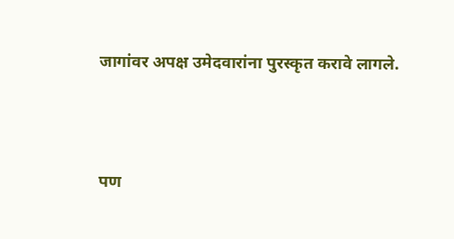जागांवर अपक्ष उमेदवारांना पुरस्कृत करावे लागले.



पण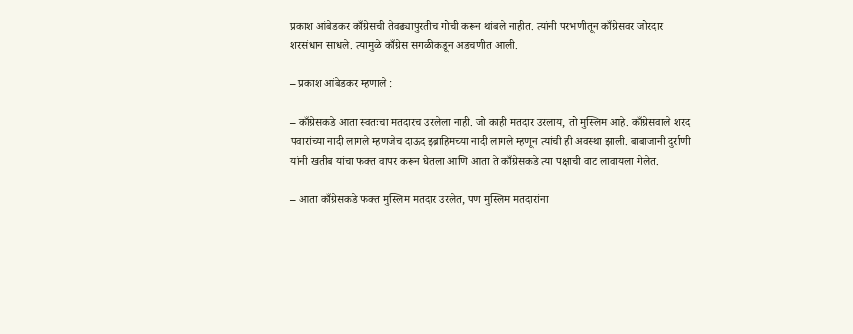प्रकाश आंबेडकर काँग्रेसची तेवढ्यापुरतीच गोची करून थांबले नाहीत. त्यांनी परभणीतून काँग्रेसवर जोरदार शरसंधान साधले. त्यामुळे काँग्रेस सगळीकडून अडचणीत आली.

– प्रकाश आंबेडकर म्हणाले :

– काँग्रेसकडे आता स्वतःचा मतदारच उरलेला नाही. जो काही मतदार उरलाय, तो मुस्लिम आहे. काँग्रेसवाले शरद पवारांच्या नादी लागले म्हणजेच दाऊद इब्राहिमच्या नादी लागले म्हणून त्यांची ही अवस्था झाली. बाबाजानी दुर्राणी यांनी खतीब यांचा फक्त वापर करून घेतला आणि आता ते काँग्रेसकडे त्या पक्षाची वाट लावायला गेलेत.

– आता काँग्रेसकडे फक्त मुस्लिम मतदार उरलेत, पण मुस्लिम मतदारांना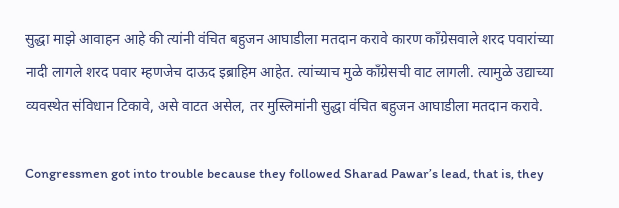सुद्धा माझे आवाहन आहे की त्यांनी वंचित बहुजन आघाडीला मतदान करावे कारण काँग्रेसवाले शरद पवारांच्या नादी लागले शरद पवार म्हणजेच दाऊद इब्राहिम आहेत. त्यांच्याच मुळे काँग्रेसची वाट लागली. त्यामुळे उद्याच्या व्यवस्थेत संविधान टिकावे, असे वाटत असेल, तर मुस्लिमांनी सुद्धा वंचित बहुजन आघाडीला मतदान करावे.

Congressmen got into trouble because they followed Sharad Pawar’s lead, that is, they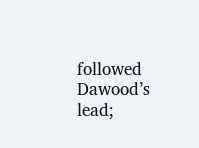followed Dawood’s lead;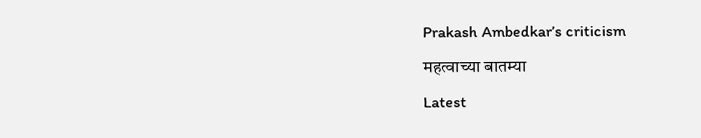Prakash Ambedkar’s criticism

महत्वाच्या बातम्या

Latest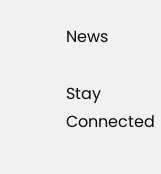News

Stay Connected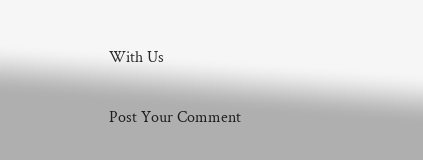With Us

Post Your Comment